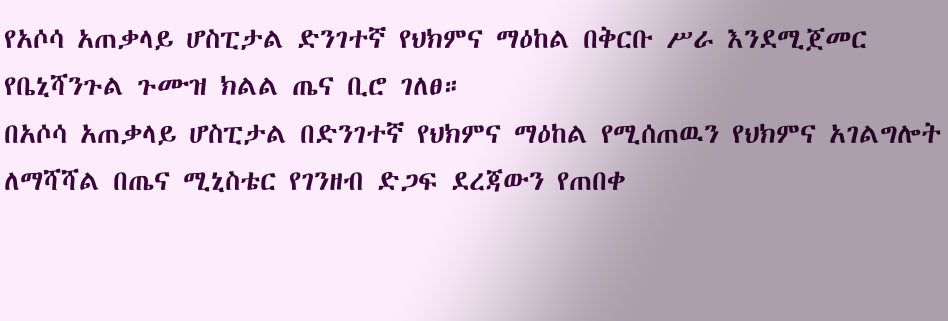የአሶሳ አጠቃላይ ሆስፒታል ድንገተኛ የህክምና ማዕከል በቅርቡ ሥራ እንደሚጀመር የቤኒሻንጉል ጉሙዝ ክልል ጤና ቢሮ ገለፀ።
በአሶሳ አጠቃላይ ሆስፒታል በድንገተኛ የህክምና ማዕከል የሚሰጠዉን የህክምና አገልግሎት ለማሻሻል በጤና ሚኒስቴር የገንዘብ ድጋፍ ደረጃውን የጠበቀ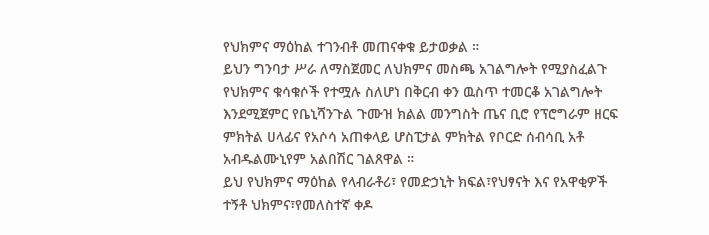የህክምና ማዕከል ተገንብቶ መጠናቀቁ ይታወቃል ።
ይህን ግንባታ ሥራ ለማስጀመር ለህክምና መስጫ አገልግሎት የሚያስፈልጉ የህክምና ቁሳቁሶች የተሟሉ ስለሆነ በቅርብ ቀን ዉስጥ ተመርቆ አገልግሎት እንደሚጀምር የቤኒሻንጉል ጉሙዝ ክልል መንግስት ጤና ቢሮ የፕሮግራም ዘርፍ ምክትል ሀላፊና የአሶሳ አጠቀላይ ሆስፒታል ምክትል የቦርድ ሰብሳቢ አቶ አብዱልሙኒየም አልበሽር ገልጸዋል ።
ይህ የህክምና ማዕከል የላብራቶሪ፣ የመድኃኒት ክፍል፣የህፃናት እና የአዋቂዎች ተኝቶ ህክምና፣የመለስተኛ ቀዶ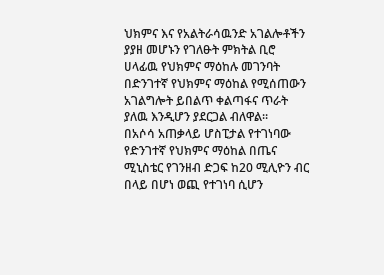ህክምና እና የአልትራሳዉንድ አገልሎቶችን ያያዘ መሆኑን የገለፁት ምክትል ቢሮ ሀላፊዉ የህክምና ማዕከሉ መገንባት በድንገተኛ የህክምና ማዕከል የሚሰጠውን አገልግሎት ይበልጥ ቀልጣፋና ጥራት ያለዉ እንዲሆን ያደርጋል ብለዋል።
በአሶሳ አጠቃላይ ሆስፒታል የተገነባው የድንገተኛ የህክምና ማዕከል በጤና ሚኒስቴር የገንዘብ ድጋፍ ከ20 ሚሊዮን ብር በላይ በሆነ ወጪ የተገነባ ሲሆን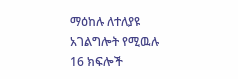ማዕከሉ ለተለያዩ አገልግሎት የሚዉሉ 16 ክፍሎች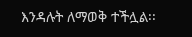እንዳሉት ለማወቅ ተችሏል፡፡